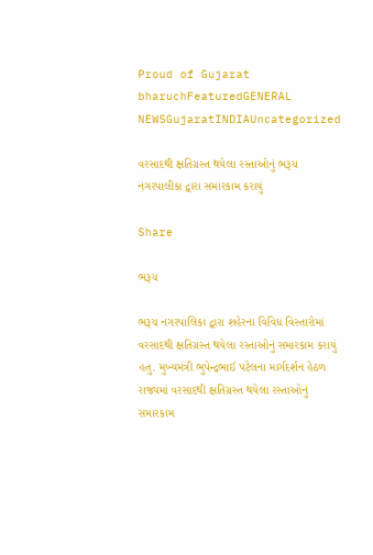Proud of Gujarat
bharuchFeaturedGENERAL NEWSGujaratINDIAUncategorized

વરસાદથી ક્ષતિગ્રસ્ત થયેલા રસ્તાઓનું ભરૂચ નગરપાલીકા દ્વારા સમારકામ કરાયું

Share

ભરૂચ

ભરૂચ નગરપાલિકા દ્વારા શહેરના વિવિધ વિસ્તારોમાં વરસાદથી ક્ષતિગ્રસ્ત થયેલા રસ્તાઓનું સમારકામ કરાયું હતુ. મુખ્યમંત્રી ભુપેન્દ્રભાઈ પટેલના માર્ગદર્શન હેઠળ રાજ્યમાં વરસાદથી ક્ષતિગ્રસ્ત થયેલા રસ્તાઓનું સમારકામ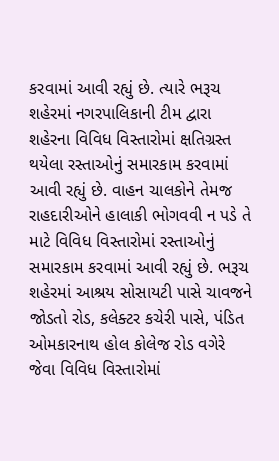કરવામાં આવી રહ્યું છે. ત્યારે ભરૂચ શહેરમાં નગરપાલિકાની ટીમ દ્વારા શહેરના વિવિધ વિસ્તારોમાં ક્ષતિગ્રસ્ત થયેલા રસ્તાઓનું સમારકામ કરવામાં આવી રહ્યું છે. વાહન ચાલકોને તેમજ રાહદારીઓને હાલાકી ભોગવવી ન પડે તે માટે વિવિધ વિસ્તારોમાં રસ્તાઓનું સમારકામ કરવામાં આવી રહ્યું છે. ભરૂચ શહેરમાં આશ્રય સોસાયટી પાસે ચાવજને જોડતો રોડ, કલેક્ટર કચેરી પાસે, પંડિત ઓમકારનાથ હોલ કોલેજ રોડ વગેરે જેવા વિવિધ વિસ્તારોમાં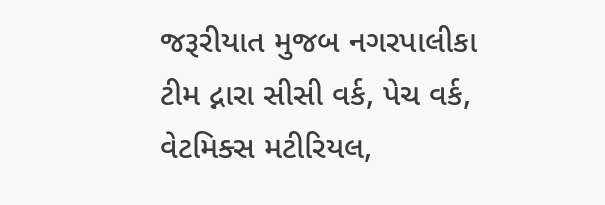જરૂરીયાત મુજબ નગરપાલીકા ટીમ દ્નારા સીસી વર્ક, પેચ વર્ક, વેટમિક્સ મટીરિયલ,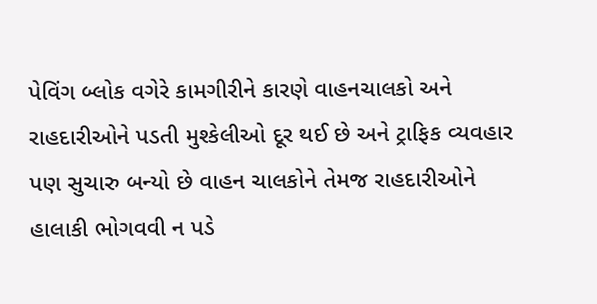પેવિંગ બ્લોક વગેરે કામગીરીને કારણે વાહનચાલકો અને રાહદારીઓને પડતી મુશ્કેલીઓ દૂર થઈ છે અને ટ્રાફિક વ્યવહાર પણ સુચારુ બન્યો છે વાહન ચાલકોને તેમજ રાહદારીઓને હાલાકી ભોગવવી ન પડે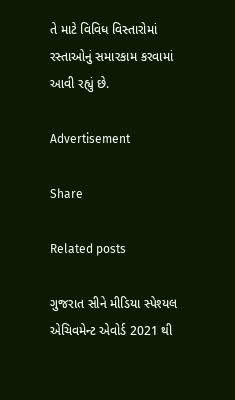તે માટે વિવિધ વિસ્તારોમાં રસ્તાઓનું સમારકામ કરવામાં આવી રહ્યું છે.

Advertisement

Share

Related posts

ગુજરાત સીને મીડિયા સ્પેશ્યલ એચિવમેન્ટ એવોર્ડ 2021 થી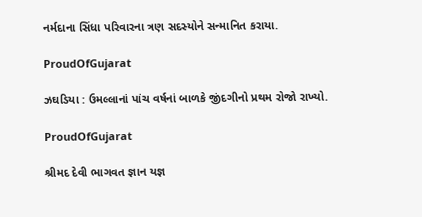નર્મદાના સિંધા પરિવારના ત્રણ સદસ્યોને સન્માનિત કરાયા.

ProudOfGujarat

ઝઘડિયા : ઉમલ્લાનાં પાંચ વર્ષનાં બાળકે જીંદગીનો પ્રથમ રોજો રાખ્યો.

ProudOfGujarat

શ્રીમદ દેવી ભાગવત જ્ઞાન યજ્ઞ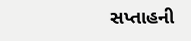સપ્તાહની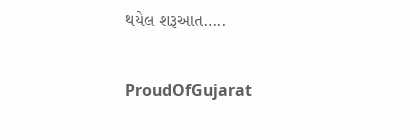થયેલ શરૂઆત…..

ProudOfGujarat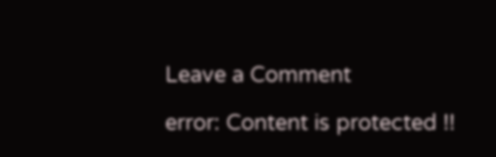Leave a Comment

error: Content is protected !!